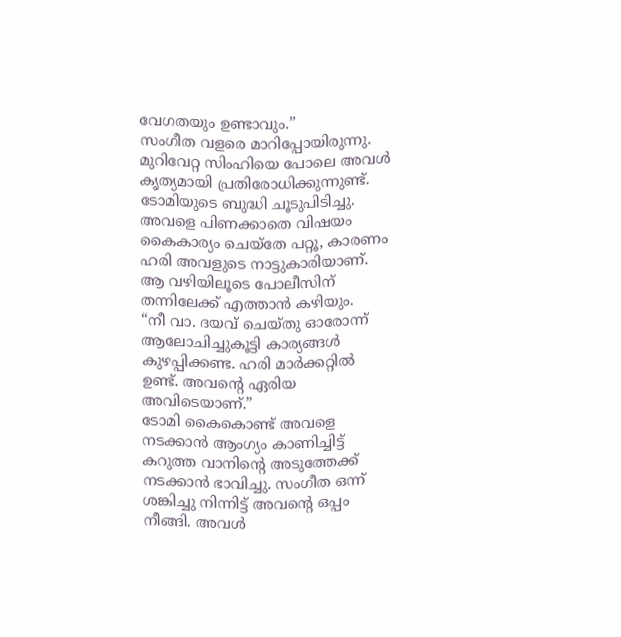വേഗതയും ഉണ്ടാവും.”
സംഗീത വളരെ മാറിപ്പോയിരുന്നു. മുറിവേറ്റ സിംഹിയെ പോലെ അവൾ കൃത്യമായി പ്രതിരോധിക്കുന്നുണ്ട്. ടോമിയുടെ ബുദ്ധി ചൂടുപിടിച്ചു. അവളെ പിണക്കാതെ വിഷയം കൈകാര്യം ചെയ്തേ പറ്റൂ, കാരണം ഹരി അവളുടെ നാട്ടുകാരിയാണ്. ആ വഴിയിലൂടെ പോലീസിന് തന്നിലേക്ക് എത്താൻ കഴിയും.
“നീ വാ. ദയവ് ചെയ്തു ഓരോന്ന് ആലോചിച്ചുകൂട്ടി കാര്യങ്ങൾ കുഴപ്പിക്കണ്ട. ഹരി മാർക്കറ്റിൽ ഉണ്ട്. അവന്റെ ഏരിയ അവിടെയാണ്.”
ടോമി കൈകൊണ്ട് അവളെ നടക്കാൻ ആംഗ്യം കാണിച്ചിട്ട് കറുത്ത വാനിന്റെ അടുത്തേക്ക് നടക്കാൻ ഭാവിച്ചു. സംഗീത ഒന്ന് ശങ്കിച്ചു നിന്നിട്ട് അവന്റെ ഒപ്പം നീങ്ങി. അവൾ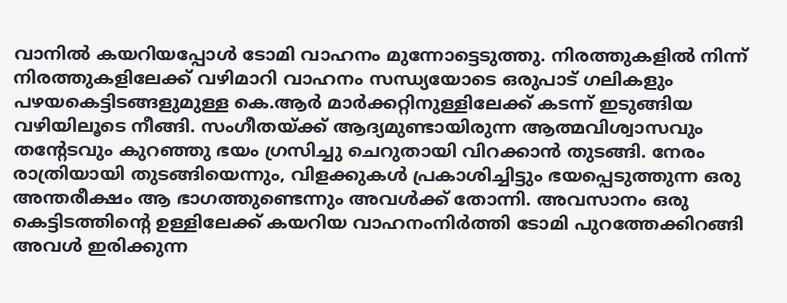വാനിൽ കയറിയപ്പോൾ ടോമി വാഹനം മുന്നോട്ടെടുത്തു. നിരത്തുകളിൽ നിന്ന് നിരത്തുകളിലേക്ക് വഴിമാറി വാഹനം സന്ധ്യയോടെ ഒരുപാട് ഗലികളും പഴയകെട്ടിടങ്ങളുമുള്ള കെ.ആർ മാർക്കറ്റിനുള്ളിലേക്ക് കടന്ന് ഇടുങ്ങിയ വഴിയിലൂടെ നീങ്ങി. സംഗീതയ്ക്ക് ആദ്യമുണ്ടായിരുന്ന ആത്മവിശ്വാസവും തന്റേടവും കുറഞ്ഞു ഭയം ഗ്രസിച്ചു ചെറുതായി വിറക്കാൻ തുടങ്ങി. നേരം രാത്രിയായി തുടങ്ങിയെന്നും, വിളക്കുകൾ പ്രകാശിച്ചിട്ടും ഭയപ്പെടുത്തുന്ന ഒരു അന്തരീക്ഷം ആ ഭാഗത്തുണ്ടെന്നും അവൾക്ക് തോന്നി. അവസാനം ഒരു കെട്ടിടത്തിന്റെ ഉള്ളിലേക്ക് കയറിയ വാഹനംനിർത്തി ടോമി പുറത്തേക്കിറങ്ങി അവൾ ഇരിക്കുന്ന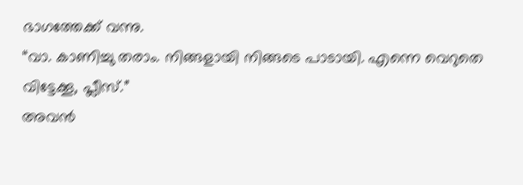ഭാഗത്തേക്ക് വന്നു.
“വാ. കാണിച്ചു തരാം. നിങ്ങളായി നിങ്ങടെ പാടായി. എന്നെ വെറുതെ വിട്ടേക്കൂ, പ്ലീസ്.”
അവൻ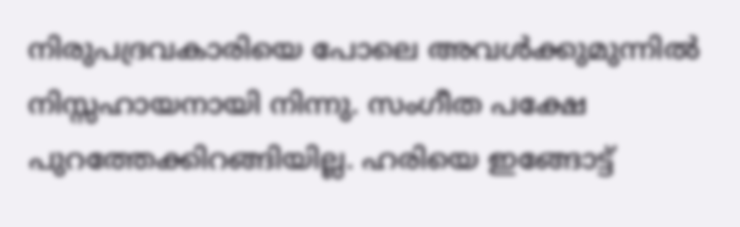നിരുപദ്രവകാരിയെ പോലെ അവൾക്കുമുന്നിൽ നിസ്സഹായനായി നിന്നു. സംഗീത പക്ഷേ പുറത്തേക്കിറങ്ങിയില്ല. ഹരിയെ ഇങ്ങോട്ട്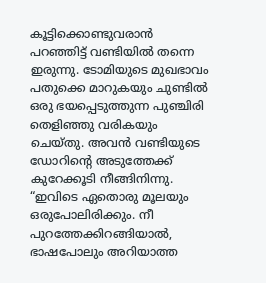കൂട്ടിക്കൊണ്ടുവരാൻ പറഞ്ഞിട്ട് വണ്ടിയിൽ തന്നെ ഇരുന്നു. ടോമിയുടെ മുഖഭാവം പതുക്കെ മാറുകയും ചുണ്ടിൽ ഒരു ഭയപ്പെടുത്തുന്ന പുഞ്ചിരി തെളിഞ്ഞു വരികയും ചെയ്തു. അവൻ വണ്ടിയുടെ ഡോറിന്റെ അടുത്തേക്ക് കുറേക്കൂടി നീങ്ങിനിന്നു.
“ഇവിടെ ഏതൊരു മൂലയും ഒരുപോലിരിക്കും. നീ പുറത്തേക്കിറങ്ങിയാൽ, ഭാഷപോലും അറിയാത്ത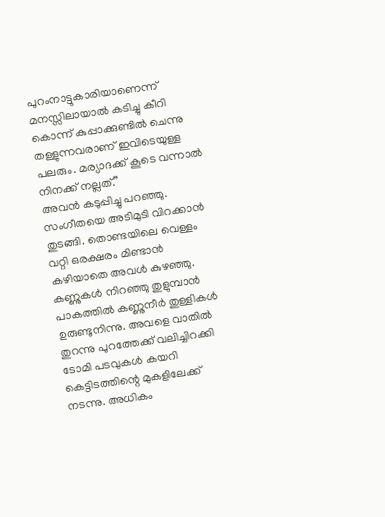പുറംനാട്ടുകാരിയാണെന്ന് മനസ്സിലായാൽ കടിച്ചു കീറി കൊന്ന് കുപ്പാക്കുണ്ടിൽ ചെന്നു തള്ളുന്നവരാണ് ഇവിടെയുള്ള പലരും. മര്യാദക്ക് കൂടെ വന്നാൽ നിനക്ക് നല്ലത്.”
അവൻ കടുപ്പിച്ചു പറഞ്ഞു. സംഗീതയെ അടിമുടി വിറക്കാൻ തുടങ്ങി. തൊണ്ടയിലെ വെള്ളം വറ്റി ഒരക്ഷരം മിണ്ടാൻ കഴിയാതെ അവൾ കുഴഞ്ഞു. കണ്ണുകൾ നിറഞ്ഞു തുളുമ്പാൻ പാകത്തിൽ കണ്ണുനീർ തുള്ളികൾ ഉരുണ്ടുനിന്നു. അവളെ വാതിൽ തുറന്നു പുറത്തേക്ക് വലിച്ചിറക്കി ടോമി പടവുകൾ കയറി കെട്ടിടത്തിന്റെ മുകളിലേക്ക് നടന്നു. അധികം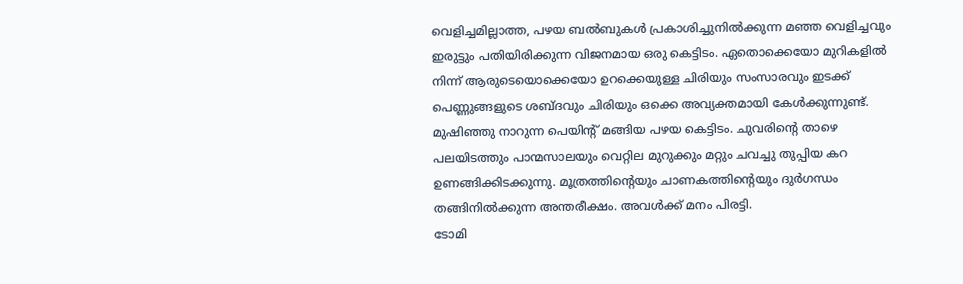വെളിച്ചമില്ലാത്ത, പഴയ ബൽബുകൾ പ്രകാശിച്ചുനിൽക്കുന്ന മഞ്ഞ വെളിച്ചവും ഇരുട്ടും പതിയിരിക്കുന്ന വിജനമായ ഒരു കെട്ടിടം. ഏതൊക്കെയോ മുറികളിൽ നിന്ന് ആരുടെയൊക്കെയോ ഉറക്കെയുള്ള ചിരിയും സംസാരവും ഇടക്ക് പെണ്ണുങ്ങളുടെ ശബ്ദവും ചിരിയും ഒക്കെ അവ്യക്തമായി കേൾക്കുന്നുണ്ട്. മുഷിഞ്ഞു നാറുന്ന പെയിന്റ് മങ്ങിയ പഴയ കെട്ടിടം. ചുവരിന്റെ താഴെ പലയിടത്തും പാന്മസാലയും വെറ്റില മുറുക്കും മറ്റും ചവച്ചു തുപ്പിയ കറ ഉണങ്ങിക്കിടക്കുന്നു. മൂത്രത്തിന്റെയും ചാണകത്തിന്റെയും ദുർഗന്ധം തങ്ങിനിൽക്കുന്ന അന്തരീക്ഷം. അവൾക്ക് മനം പിരട്ടി.
ടോമി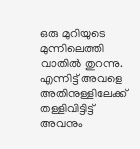ഒരു മുറിയുടെ
മുന്നിലെത്തി വാതിൽ തുറന്നു. എന്നിട്ട് അവളെ അതിനുള്ളിലേക്ക് തള്ളിവിട്ടിട്ട് അവനും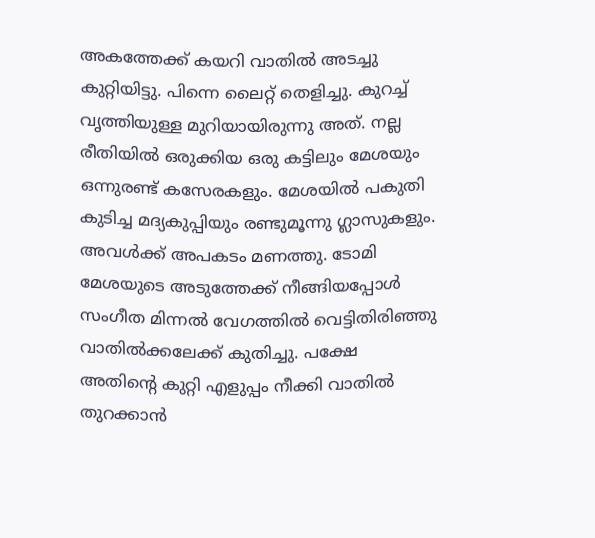അകത്തേക്ക് കയറി വാതിൽ അടച്ചു കുറ്റിയിട്ടു. പിന്നെ ലൈറ്റ് തെളിച്ചു. കുറച്ച് വൃത്തിയുള്ള മുറിയായിരുന്നു അത്. നല്ല രീതിയിൽ ഒരുക്കിയ ഒരു കട്ടിലും മേശയും ഒന്നുരണ്ട് കസേരകളും. മേശയിൽ പകുതി കുടിച്ച മദ്യകുപ്പിയും രണ്ടുമൂന്നു ഗ്ലാസുകളും. അവൾക്ക് അപകടം മണത്തു. ടോമി മേശയുടെ അടുത്തേക്ക് നീങ്ങിയപ്പോൾ സംഗീത മിന്നൽ വേഗത്തിൽ വെട്ടിതിരിഞ്ഞു വാതിൽക്കലേക്ക് കുതിച്ചു. പക്ഷേ അതിന്റെ കുറ്റി എളുപ്പം നീക്കി വാതിൽ തുറക്കാൻ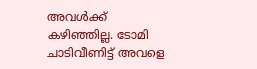അവൾക്ക് കഴിഞ്ഞില്ല. ടോമി ചാടിവീണിട്ട് അവളെ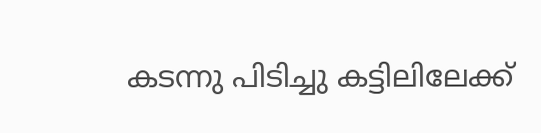കടന്നു പിടിച്ചു കട്ടിലിലേക്ക്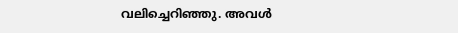വലിച്ചെറിഞ്ഞു. അവൾ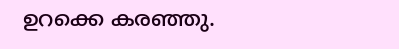ഉറക്കെ കരഞ്ഞു.